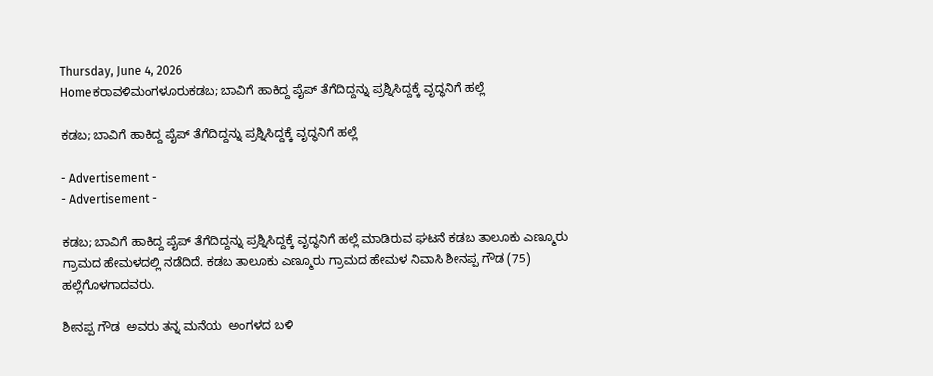Thursday, June 4, 2026
Homeಕರಾವಳಿಮಂಗಳೂರುಕಡಬ; ಬಾವಿಗೆ ಹಾಕಿದ್ದ ಪೈಪ್ ತೆಗೆದಿದ್ದನ್ನು ಪ್ರಶ್ನಿಸಿದ್ದಕ್ಕೆ ವೃದ್ಧನಿಗೆ ಹಲ್ಲೆ

ಕಡಬ; ಬಾವಿಗೆ ಹಾಕಿದ್ದ ಪೈಪ್ ತೆಗೆದಿದ್ದನ್ನು ಪ್ರಶ್ನಿಸಿದ್ದಕ್ಕೆ ವೃದ್ಧನಿಗೆ ಹಲ್ಲೆ

- Advertisement -
- Advertisement -

ಕಡಬ; ಬಾವಿಗೆ ಹಾಕಿದ್ದ ಪೈಪ್ ತೆಗೆದಿದ್ದನ್ನು ಪ್ರಶ್ನಿಸಿದ್ದಕ್ಕೆ ವೃದ್ಧನಿಗೆ ಹಲ್ಲೆ ಮಾಡಿರುವ ಘಟನೆ ಕಡಬ ತಾಲೂಕು ಎಣ್ಮೂರು ಗ್ರಾಮದ ಹೇಮಳದಲ್ಲಿ ನಡೆದಿದೆ. ಕಡಬ ತಾಲೂಕು ಎಣ್ಮೂರು ಗ್ರಾಮದ ಹೇಮಳ ನಿವಾಸಿ ಶೀನಪ್ಪ ಗೌಡ (75) ಹಲ್ಲೆಗೊಳಗಾದವರು.

ಶೀನಪ್ಪ ಗೌಡ  ಅವರು ತನ್ನ ಮನೆಯ  ಅಂಗಳದ ಬಳಿ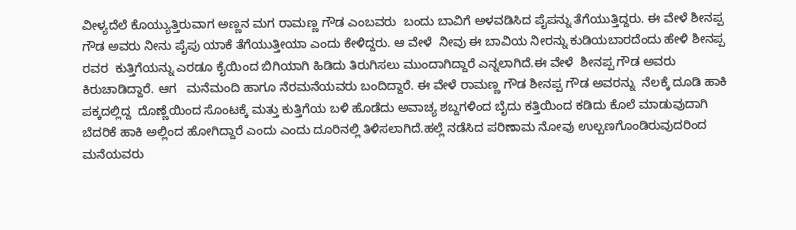ವೀಳ್ಯದೆಲೆ ಕೊಯ್ಯುತ್ತಿರುವಾಗ ಅಣ್ಣನ ಮಗ ರಾಮಣ್ಣ ಗೌಡ ಎಂಬವರು  ಬಂದು ಬಾವಿಗೆ ಅಳವಡಿಸಿದ ಪೈಪನ್ನು ತೆಗೆಯುತ್ತಿದ್ದರು. ಈ ವೇಳೆ ಶೀನಪ್ಪ ಗೌಡ ಅವರು ನೀನು ಪೈಪು ಯಾಕೆ ತೆಗೆಯುತ್ತೀಯಾ ಎಂದು ಕೇಳಿದ್ದರು. ಆ ವೇಳೆ  ನೀವು ಈ ಬಾವಿಯ ನೀರನ್ನು ಕುಡಿಯಬಾರದೆಂದು ಹೇಳಿ ಶೀನಪ್ಪ ರವರ  ಕುತ್ತಿಗೆಯನ್ನು ಎರಡೂ ಕೈಯಿಂದ ಬಿಗಿಯಾಗಿ ಹಿಡಿದು ತಿರುಗಿಸಲು ಮುಂದಾಗಿದ್ದಾರೆ ಎನ್ನಲಾಗಿದೆ.ಈ ವೇಳೆ  ಶೀನಪ್ಪ ಗೌಡ ಅವರು ಕಿರುಚಾಡಿದ್ದಾರೆ. ಆಗ   ಮನೆಮಂದಿ ಹಾಗೂ ನೆರಮನೆಯವರು ಬಂದಿದ್ದಾರೆ. ಈ ವೇಳೆ ರಾಮಣ್ಣ ಗೌಡ ಶೀನಪ್ಪ ಗೌಡ ಅವರನ್ನು  ನೆಲಕ್ಕೆ ದೂಡಿ ಹಾಕಿ ಪಕ್ಕದಲ್ಲಿದ್ದ  ದೊಣ್ಣೆಯಿಂದ ಸೊಂಟಕ್ಕೆ ಮತ್ತು ಕುತ್ತಿಗೆಯ ಬಳಿ ಹೊಡೆದು ಅವಾಚ್ಯ ಶಬ್ದಗಳಿಂದ ಬೈದು ಕತ್ತಿಯಿಂದ ಕಡಿದು ಕೊಲೆ ಮಾಡುವುದಾಗಿ ಬೆದರಿಕೆ ಹಾಕಿ ಅಲ್ಲಿಂದ ಹೋಗಿದ್ದಾರೆ ಎಂದು ಎಂದು ದೂರಿನಲ್ಲಿ ತಿಳಿಸಲಾಗಿದೆ.ಹಲ್ಲೆ ನಡೆಸಿದ ಪರಿಣಾಮ ನೋವು ಉಲ್ಬಣಗೊಂಡಿರುವುದರಿಂದ  ಮನೆಯವರು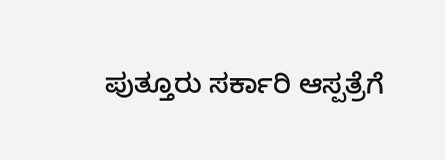ಪುತ್ತೂರು ಸರ್ಕಾರಿ ಆಸ್ಪತ್ರೆಗೆ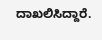ದಾಖಲಿಸಿದ್ದಾರೆ.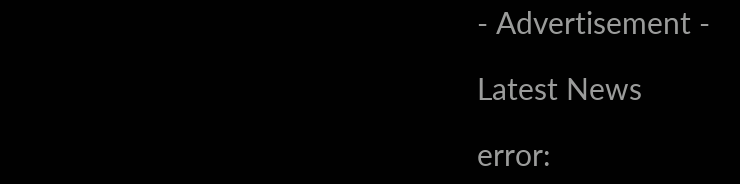- Advertisement -

Latest News

error: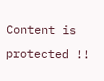Content is protected !!